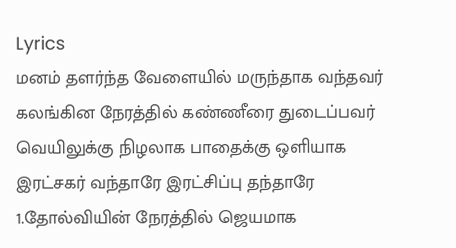Lyrics
மனம் தளர்ந்த வேளையில் மருந்தாக வந்தவர்
கலங்கின நேரத்தில் கண்ணீரை துடைப்பவர்
வெயிலுக்கு நிழலாக பாதைக்கு ஒளியாக
இரட்சகர் வந்தாரே இரட்சிப்பு தந்தாரே
1.தோல்வியின் நேரத்தில் ஜெயமாக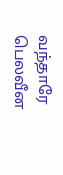வந்தாரே
பெலவீன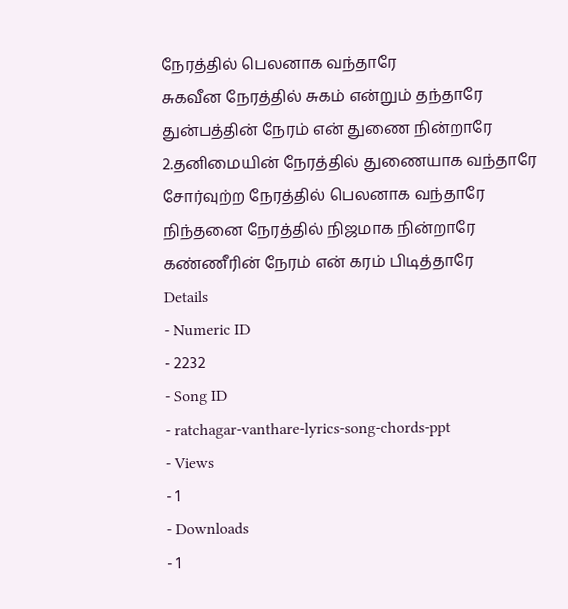நேரத்தில் பெலனாக வந்தாரே
சுகவீன நேரத்தில் சுகம் என்றும் தந்தாரே
துன்பத்தின் நேரம் என் துணை நின்றாரே
2.தனிமையின் நேரத்தில் துணையாக வந்தாரே
சோர்வுற்ற நேரத்தில் பெலனாக வந்தாரே
நிந்தனை நேரத்தில் நிஜமாக நின்றாரே
கண்ணீரின் நேரம் என் கரம் பிடித்தாரே
Details
- Numeric ID
- 2232
- Song ID
- ratchagar-vanthare-lyrics-song-chords-ppt
- Views
- 1
- Downloads
- 1